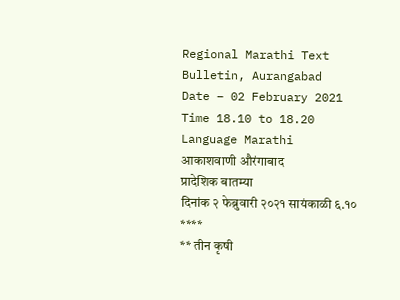Regional Marathi Text
Bulletin, Aurangabad
Date – 02 February 2021
Time 18.10 to 18.20
Language Marathi
आकाशवाणी औरंगाबाद
प्रादेशिक बातम्या
दिनांक २ फेब्रुवारी २०२१ सायंकाळी ६.१०
****
** तीन कृषी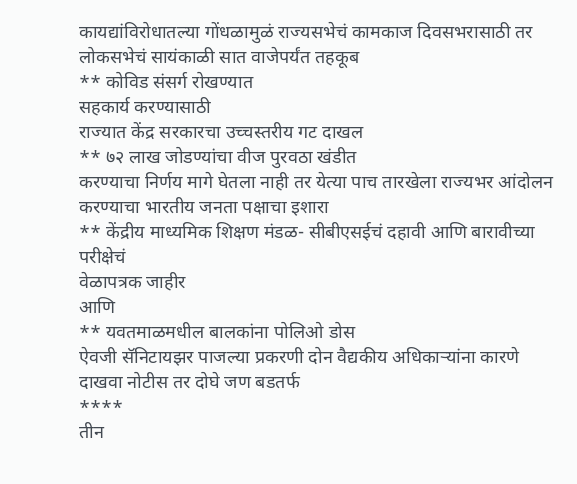कायद्यांविरोधातल्या गोंधळामुळं राज्यसभेचं कामकाज दिवसभरासाठी तर
लोकसभेचं सायंकाळी सात वाजेपर्यंत तहकूब
** कोविड संसर्ग रोखण्यात
सहकार्य करण्यासाठी
राज्यात केंद्र सरकारचा उच्चस्तरीय गट दाखल
** ७२ लाख जोडण्यांचा वीज पुरवठा खंडीत
करण्याचा निर्णय मागे घेतला नाही तर येत्या पाच तारखेला राज्यभर आंदोलन करण्याचा भारतीय जनता पक्षाचा इशारा
** केंद्रीय माध्यमिक शिक्षण मंडळ- सीबीएसईचं दहावी आणि बारावीच्या परीक्षेचं
वेळापत्रक जाहीर
आणि
** यवतमाळमधील बालकांना पोलिओ डोस
ऐवजी सॅनिटायझर पाजल्या प्रकरणी दोन वैद्यकीय अधिकाऱ्यांना कारणे दाखवा नोटीस तर दोघे जण बडतर्फ
****
तीन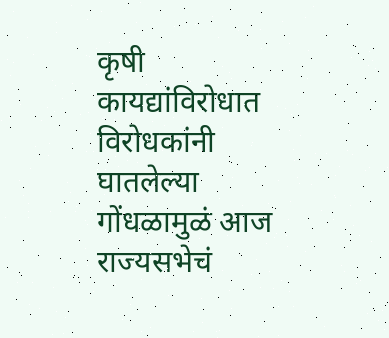कृषी कायद्यांविरोधात विरोधकांनी
घातलेल्या गोंधळामुळं आज राज्यसभेचं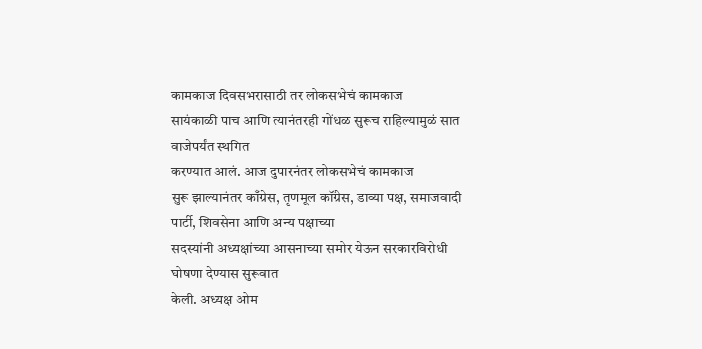कामकाज दिवसभरासाठी तर लोकसभेचं कामकाज
सायंकाळी पाच आणि त्यानंतरही गोंधळ सुरूच राहिल्यामुळं सात वाजेपर्यंत स्थगित
करण्यात आलं. आज दुपारनंतर लोकसभेचं कामकाज
सुरू झाल्यानंतर काँग्रेस, तृणमूल कॉंग्रेस, डाव्या पक्ष, समाजवादी पार्टी, शिवसेना आणि अन्य पक्षाच्या
सदस्यांनी अध्यक्षांच्या आसनाच्या समोर येऊन सरकारविरोधी घोषणा देण्यास सुरूवात
केली. अध्यक्ष ओम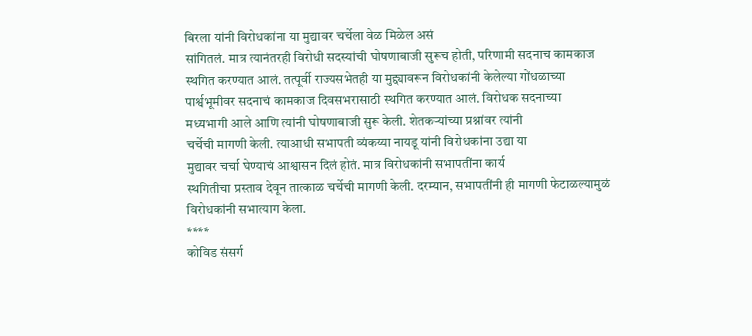बिरला यांनी विरोधकांना या मुद्यावर चर्चेला वेळ मिळेल असं
सांगितलं. मात्र त्यानंतरही विरोधी सदस्यांची घोषणाबाजी सुरूच होती, परिणामी सदनाच कामकाज स्थगित करण्यात आलं. तत्पूर्वी राज्यसभेतही या मुद्द्यावरून विरोधकांनी केलेल्या गोंधळाच्या
पार्श्वभूमीवर सदनाचं कामकाज दिवसभरासाठी स्थगित करण्यात आलं. विरोधक सदनाच्या
मध्यभागी आले आणि त्यांनी घोषणाबाजी सुरू केली. शेतकऱ्यांच्या प्रश्नांवर त्यांनी
चर्चेची मागणी केली. त्याआधी सभापती व्यंकय्या नायडू यांनी विरोधकांना उद्या या
मुद्यावर चर्चा घेण्याचं आश्वासन दिलं होतं. मात्र विरोधकांनी सभापतींना कार्य
स्थगितीचा प्रस्ताव देवून तात्काळ चर्चेची मागणी केली. दरम्यान, सभापतींनी ही मागणी फेटाळल्यामुळं विरोधकांनी सभात्याग केला.
****
कोविड संसर्ग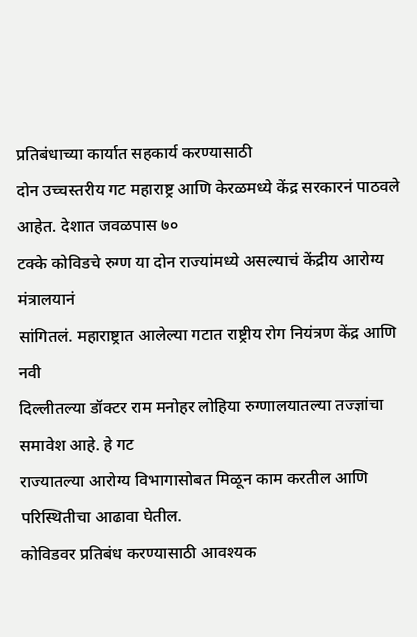प्रतिबंधाच्या कार्यात सहकार्य करण्यासाठी
दोन उच्चस्तरीय गट महाराष्ट्र आणि केरळमध्ये केंद्र सरकारनं पाठवले आहेत. देशात जवळपास ७०
टक्के कोविडचे रुग्ण या दोन राज्यांमध्ये असल्याचं केंद्रीय आरोग्य मंत्रालयानं
सांगितलं. महाराष्ट्रात आलेल्या गटात राष्ट्रीय रोग नियंत्रण केंद्र आणि नवी
दिल्लीतल्या डॉक्टर राम मनोहर लोहिया रुग्णालयातल्या तज्ज्ञांचा समावेश आहे. हे गट
राज्यातल्या आरोग्य विभागासोबत मिळून काम करतील आणि परिस्थितीचा आढावा घेतील.
कोविडवर प्रतिबंध करण्यासाठी आवश्यक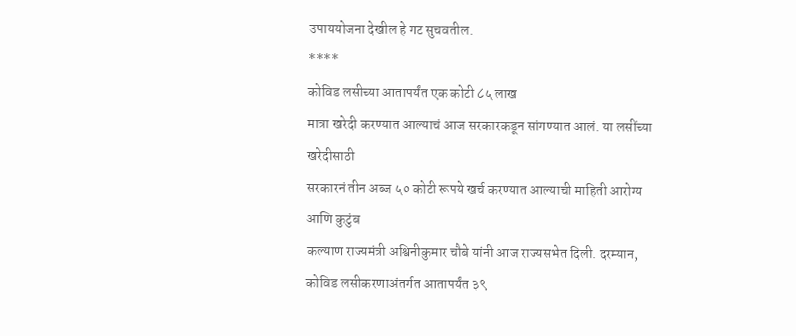उपाययोजना देखील हे गट सुचवतील.
****
कोविड लसीच्या आतापर्यंत एक कोटी ८५ लाख
मात्रा खरेदी करण्यात आल्याचं आज सरकारकडून सांगण्यात आलं. या लसींच्या खरेदीसाठी
सरकारनं तीन अब्ज ५० कोटी रूपये खर्च करण्यात आल्याची माहिती आरोग्य आणि कुटुंब
कल्याण राज्यमंत्री अश्विनीकुमार चौबे यांनी आज राज्यसभेत दिली. दरम्यान, कोविड लसीकरणाअंतर्गत आतापर्यंत ३९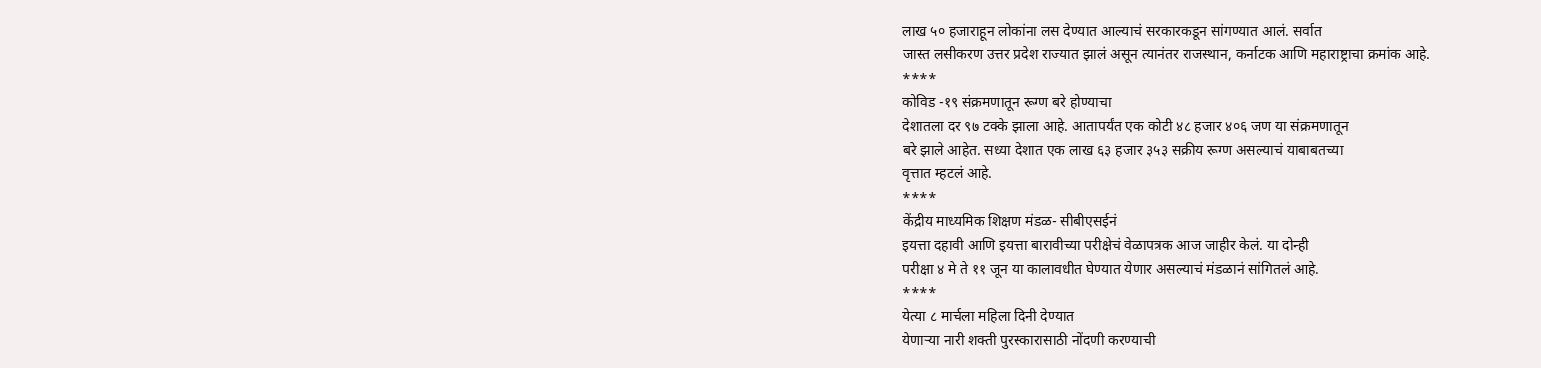लाख ५० हजाराहून लोकांना लस देण्यात आल्याचं सरकारकडून सांगण्यात आलं. सर्वात
जास्त लसीकरण उत्तर प्रदेश राज्यात झालं असून त्यानंतर राजस्थान, कर्नाटक आणि महाराष्ट्राचा क्रमांक आहे.
****
कोविड -१९ संक्रमणातून रूग्ण बरे होण्याचा
देशातला दर ९७ टक्के झाला आहे. आतापर्यंत एक कोटी ४८ हजार ४०६ जण या संक्रमणातून
बरे झाले आहेत. सध्या देशात एक लाख ६३ हजार ३५३ सक्रीय रूग्ण असल्याचं याबाबतच्या
वृत्तात म्हटलं आहे.
****
केंद्रीय माध्यमिक शिक्षण मंडळ- सीबीएसईनं
इयत्ता दहावी आणि इयत्ता बारावीच्या परीक्षेचं वेळापत्रक आज जाहीर केलं. या दोन्ही
परीक्षा ४ मे ते ११ जून या कालावधीत घेण्यात येणार असल्याचं मंडळानं सांगितलं आहे.
****
येत्या ८ मार्चला महिला दिनी देण्यात
येणाऱ्या नारी शक्ती पुरस्कारासाठी नोंदणी करण्याची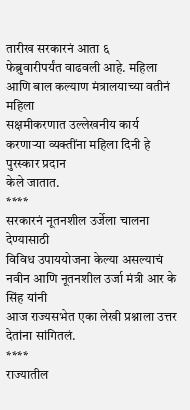तारीख सरकारनं आता ६
फेब्रुवारीपर्यंत वाढवली आहे. महिला आणि बाल कल्याण मंत्रालयाच्या वतीनं महिला
सक्षमीकरणात उल्लेखनीय कार्य करणाऱ्या व्यक्तींना महिला दिनी हे पुरस्कार प्रदान
केले जातात.
****
सरकारनं नूतनशील उर्जेला चालना देण्यासाठी
विविध उपाययोजना केल्या असल्याचं नवीन आणि नूतनशील उर्जा मंत्री आर के सिंह यांनी
आज राज्यसभेत एका लेखी प्रश्नाला उत्तर देतांना सांगितलं.
****
राज्यातील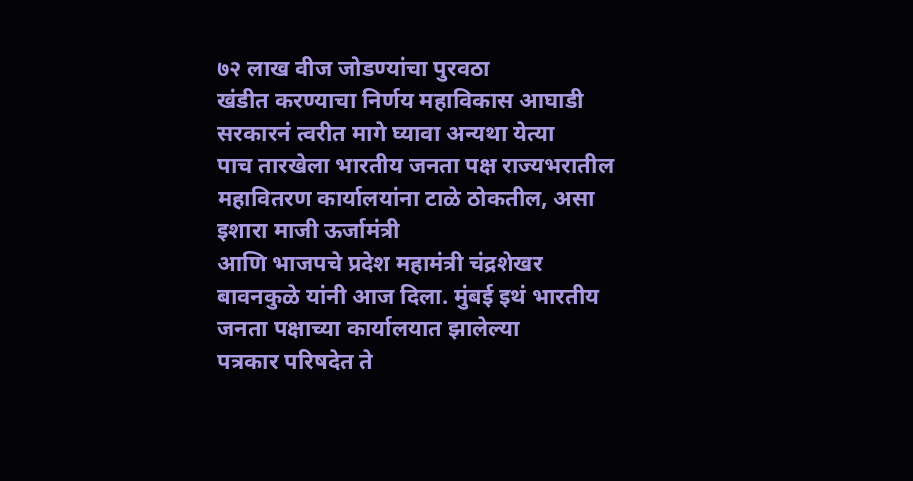७२ लाख वीज जोडण्यांचा पुरवठा
खंडीत करण्याचा निर्णय महाविकास आघाडी सरकारनं त्वरीत मागे घ्यावा अन्यथा येत्या
पाच तारखेला भारतीय जनता पक्ष राज्यभरातील
महावितरण कार्यालयांना टाळे ठोकतील, असा इशारा माजी ऊर्जामंत्री
आणि भाजपचे प्रदेश महामंत्री चंद्रशेखर बावनकुळे यांनी आज दिला. मुंबई इथं भारतीय जनता पक्षाच्या कार्यालयात झालेल्या
पत्रकार परिषदेत ते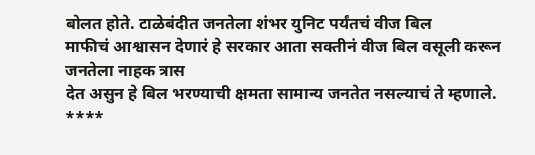बोलत होते. टाळेबंदीत जनतेला शंभर युनिट पर्यंतचं वीज बिल
माफीचं आश्वासन देणारं हे सरकार आता सक्तीनं वीज बिल वसूली करून जनतेला नाहक त्रास
देत असुन हे बिल भरण्याची क्षमता सामान्य जनतेत नसल्याचं ते म्हणाले.
****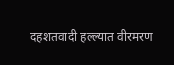दहशतवादी हल्ल्यात वीरमरण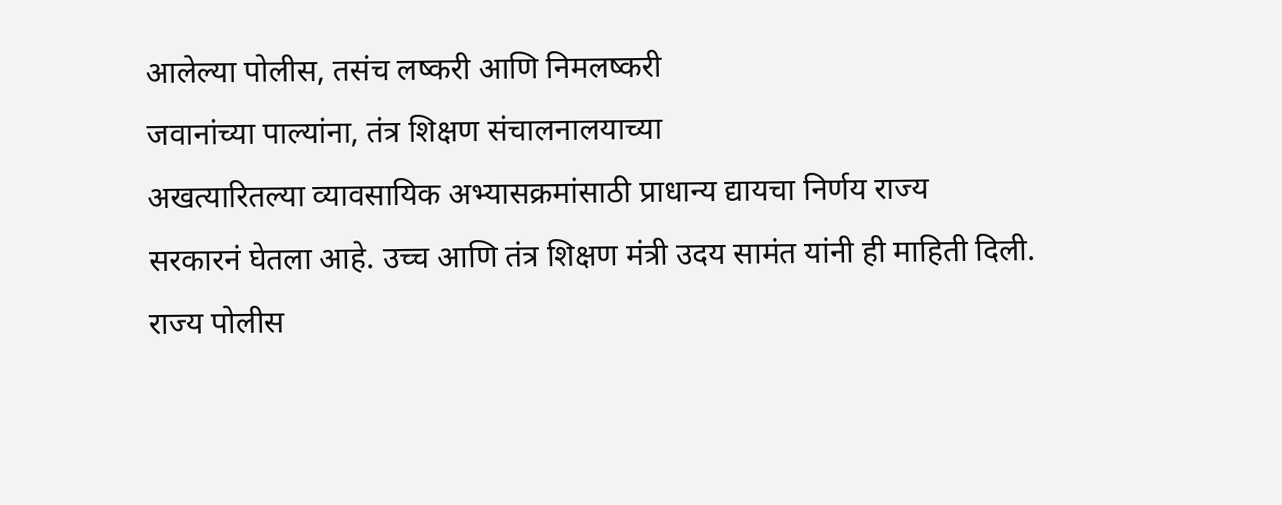आलेल्या पोलीस, तसंच लष्करी आणि निमलष्करी
जवानांच्या पाल्यांना, तंत्र शिक्षण संचालनालयाच्या
अखत्यारितल्या व्यावसायिक अभ्यासक्रमांसाठी प्राधान्य द्यायचा निर्णय राज्य
सरकारनं घेतला आहे. उच्च आणि तंत्र शिक्षण मंत्री उदय सामंत यांनी ही माहिती दिली.
राज्य पोलीस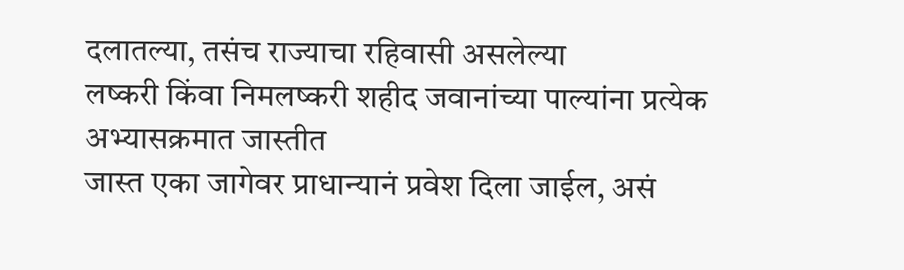दलातल्या, तसंच राज्याचा रहिवासी असलेल्या
लष्करी किंवा निमलष्करी शहीद जवानांच्या पाल्यांना प्रत्येक अभ्यासक्रमात जास्तीत
जास्त एका जागेवर प्राधान्यानं प्रवेश दिला जाईल, असं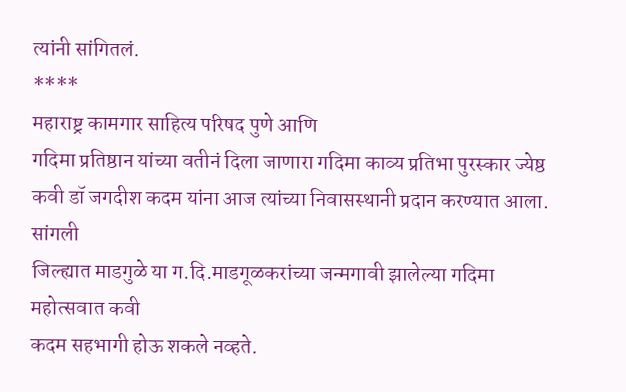त्यांनी सांगितलं.
****
महाराष्ट्र कामगार साहित्य परिषद पुणे आणि
गदिमा प्रतिष्ठान यांच्या वतीनं दिला जाणारा गदिमा काव्य प्रतिभा पुरस्कार ज्येष्ठ
कवी डॉ जगदीश कदम यांना आज त्यांच्या निवासस्थानी प्रदान करण्यात आला. सांगली
जिल्ह्यात माडगुळे या ग.दि.माडगूळकरांच्या जन्मगावी झालेल्या गदिमा महोत्सवात कवी
कदम सहभागी होऊ शकले नव्हते.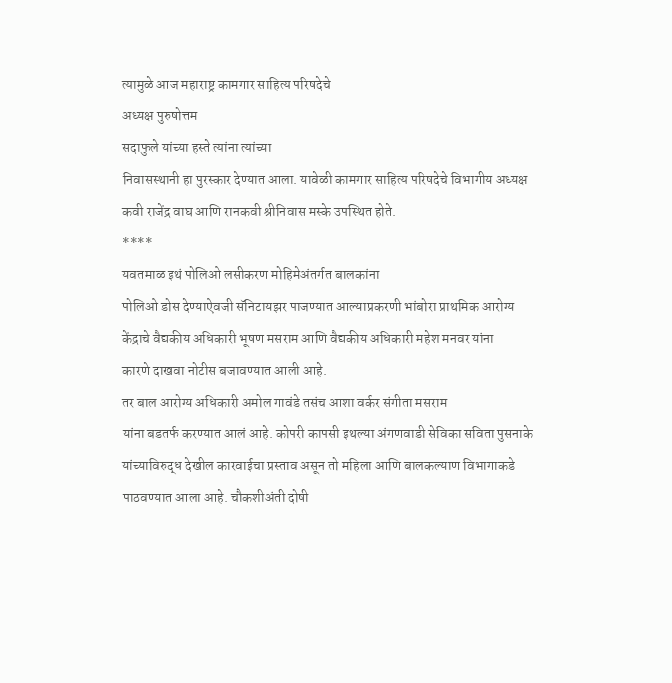त्यामुळे आज महाराष्ट्र कामगार साहित्य परिषदेचे
अध्यक्ष पुरुषोत्तम
सदाफुले यांच्या हस्ते त्यांना त्यांच्या
निवासस्थानी हा पुरस्कार देण्यात आला. यावेळी कामगार साहित्य परिषदेचे विभागीय अध्यक्ष
कवी राजेंद्र वाघ आणि रानकवी श्रीनिवास मस्के उपस्थित होते.
****
यवतमाळ इथं पोलिओ लसीकरण मोहिमेअंतर्गत बालकांना
पोलिओ डोस देण्याऐवजी सॅनिटायझर पाजण्यात आल्याप्रकरणी भांबोरा प्राथमिक आरोग्य
केंद्राचे वैद्यकीय अधिकारी भूषण मसराम आणि वैद्यकीय अधिकारी महेश मनवर यांना
कारणे दाखवा नोटीस बजावण्यात आली आहे.
तर बाल आरोग्य अधिकारी अमोल गावंडे तसंच आशा वर्कर संगीता मसराम
यांना बडतर्फ करण्यात आलं आहे. कोपरी कापसी इथल्या अंगणवाडी सेविका सविता पुसनाके यांच्याविरुद्ध देखील कारवाईचा प्रस्ताव असून तो महिला आणि बालकल्याण विभागाकडे पाठवण्यात आला आहे. चौकशीअंती दोषी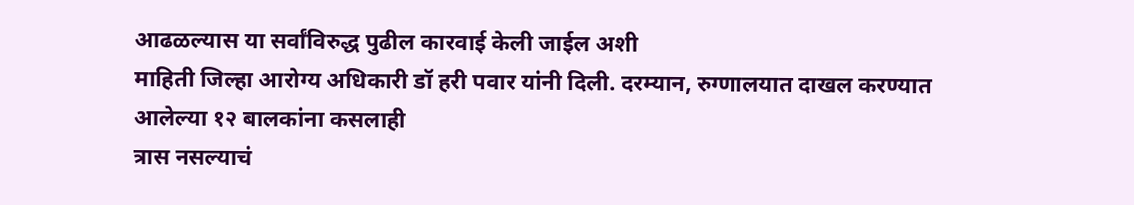आढळल्यास या सर्वांविरुद्ध पुढील कारवाई केली जाईल अशी
माहिती जिल्हा आरोग्य अधिकारी डॉ हरी पवार यांनी दिली. दरम्यान, रुग्णालयात दाखल करण्यात आलेल्या १२ बालकांना कसलाही
त्रास नसल्याचं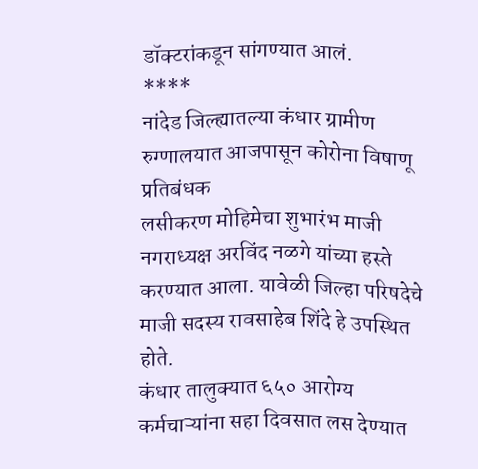डॉक्टरांकडून सांगण्यात आलं.
****
नांदेड जिल्ह्यातल्या कंधार ग्रामीण
रुग्णालयात आजपासून कोरोना विषाणू प्रतिबंधक
लसीकरण मोहिमेचा शुभारंभ माजी नगराध्यक्ष अरविंद नळगे यांच्या हस्ते
करण्यात आला. यावेळी जिल्हा परिषदेचे माजी सदस्य रावसाहेब शिंदे हे उपस्थित होते.
कंधार तालुक्यात ६५० आरोग्य कर्मचाऱ्यांना सहा दिवसात लस देण्यात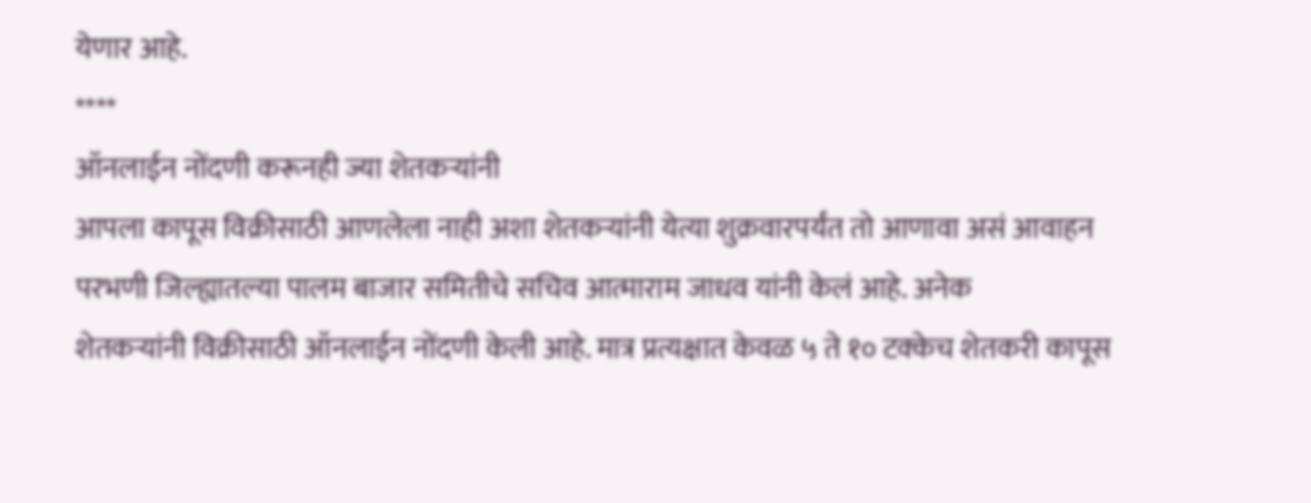येणार आहे.
****
ऑनलाईन नोंदणी करूनही ज्या शेतकऱ्यांनी
आपला कापूस विक्रीसाठी आणलेला नाही अशा शेतकऱ्यांनी येत्या शुक्रवारपर्यंत तो आणावा असं आवाहन
परभणी जिल्ह्यातल्या पालम बाजार समितीचे सचिव आत्माराम जाधव यांनी केलं आहे. अनेक
शेतकऱ्यांनी विक्रीसाठी ऑनलाईन नोंदणी केली आहे. मात्र प्रत्यक्षात केवळ ५ ते १० टक्केच शेतकरी कापूस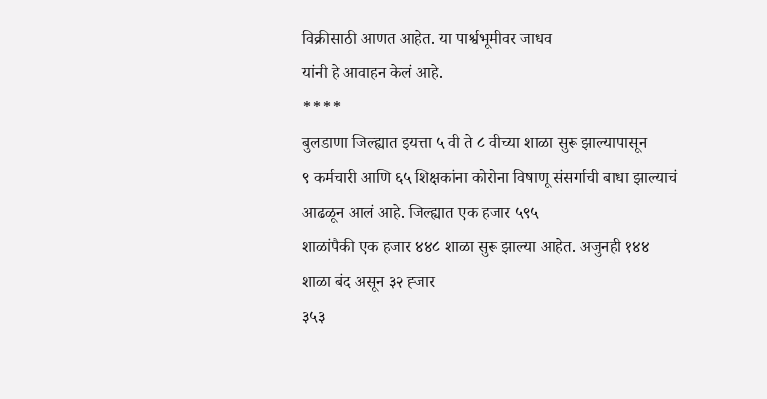विक्रीसाठी आणत आहेत. या पार्श्वभूमीवर जाधव
यांनी हे आवाहन केलं आहे.
****
बुलडाणा जिल्ह्यात इयत्ता ५ वी ते ८ वीच्या शाळा सुरू झाल्यापासून
९ कर्मचारी आणि ६५ शिक्षकांना कोरोना विषाणू संसर्गाची बाधा झाल्याचं आढळून आलं आहे. जिल्ह्यात एक हजार ५९५
शाळांपैकी एक हजार ४४८ शाळा सुरू झाल्या आहेत. अजुनही १४४ शाळा बंद असून ३२ ह्जार
३५३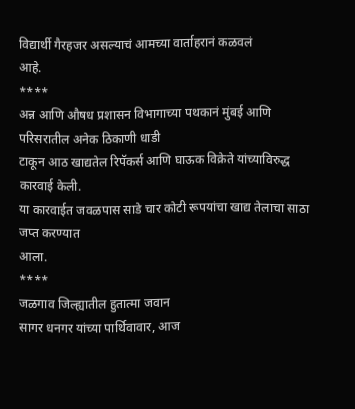विद्यार्थी गैरहजर असल्याचं आमच्या वार्ताहरानं कळवलं
आहे.
****
अन्न आणि औषध प्रशासन विभागाच्या पथकानं मुंबई आणि परिसरातील अनेक ठिकाणी धाडी
टाकून आठ खाद्यतेल रिपॅकर्स आणि घाऊक विक्रेते यांच्याविरुद्ध कारवाई केली.
या कारवाईत जवळपास साडे चार कोटी रूपयांचा खाद्य तेलाचा साठा जप्त करण्यात
आला.
****
जळगाव जिल्ह्यातील हुतात्मा जवान
सागर धनगर यांच्या पार्थिवावार, आज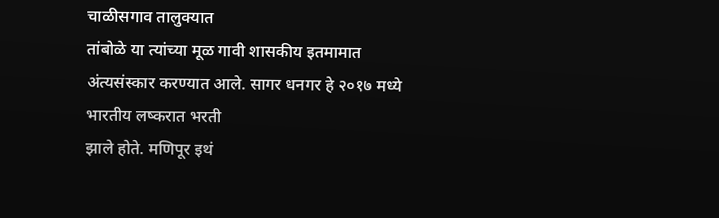चाळीसगाव तालुक्यात
तांबोळे या त्यांच्या मूळ गावी शासकीय इतमामात अंत्यसंस्कार करण्यात आले. सागर धनगर हे २०१७ मध्ये भारतीय लष्करात भरती
झाले होते. मणिपूर इथं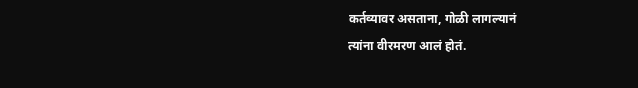कर्तव्यावर असताना, गोळी लागल्यानं
त्यांना वीरमरण आलं होतं.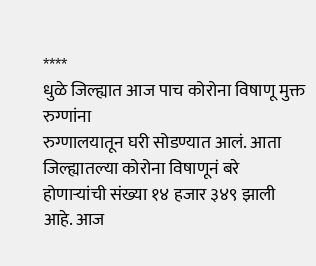****
धुळे जिल्ह्यात आज पाच कोरोना विषाणू मुक्त रुग्णांना
रुग्णालयातून घरी सोडण्यात आलं. आता जिल्ह्यातल्या कोरोना विषाणूनं बरे होणाऱ्यांची संख्या १४ हजार ३४९ झाली आहे. आज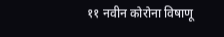११ नवीन कोरोना विषाणू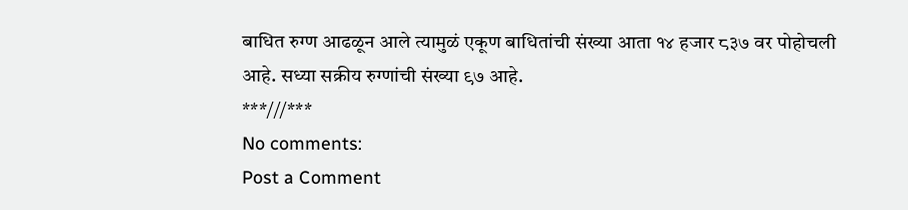बाधित रुग्ण आढळून आले त्यामुळं एकूण बाधितांची संख्या आता १४ हजार ८३७ वर पोहोचली
आहे. सध्या सक्रीय रुग्णांची संख्या ९७ आहे.
***///***
No comments:
Post a Comment